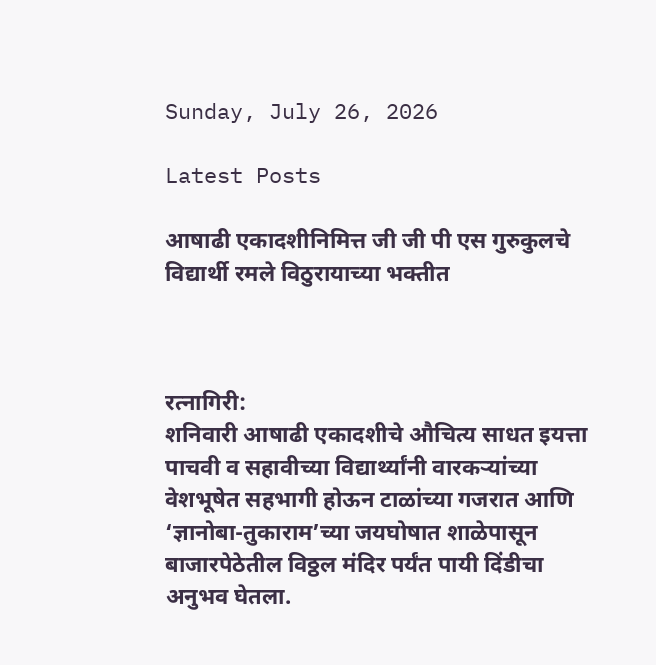Sunday, July 26, 2026

Latest Posts

आषाढी एकादशीनिमित्त जी जी पी एस गुरुकुलचे विद्यार्थी रमले विठुरायाच्या भक्तीत



रत्नागिरी:
शनिवारी आषाढी एकादशीचे औचित्य साधत इयत्ता पाचवी व सहावीच्या विद्यार्थ्यांनी वारकऱ्यांच्या वेशभूषेत सहभागी होऊन टाळांच्या गजरात आणि ‘ज्ञानोबा-तुकाराम’च्या जयघोषात शाळेपासून बाजारपेठेतील विठ्ठल मंदिर पर्यंत पायी दिंडीचा अनुभव घेतला.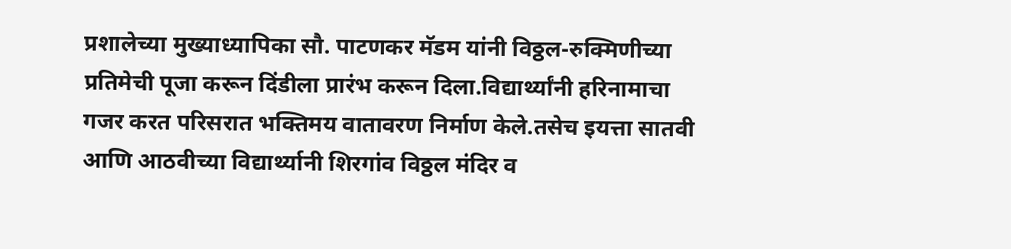प्रशालेच्या मुख्याध्यापिका सौ. पाटणकर मॅडम यांनी विठ्ठल-रुक्मिणीच्या प्रतिमेची पूजा करून दिंडीला प्रारंभ करून दिला.विद्यार्थ्यांनी हरिनामाचा गजर करत परिसरात भक्तिमय वातावरण निर्माण केले.तसेच इयत्ता सातवी आणि आठवीच्या विद्यार्थ्यानी शिरगांव विठ्ठल मंदिर व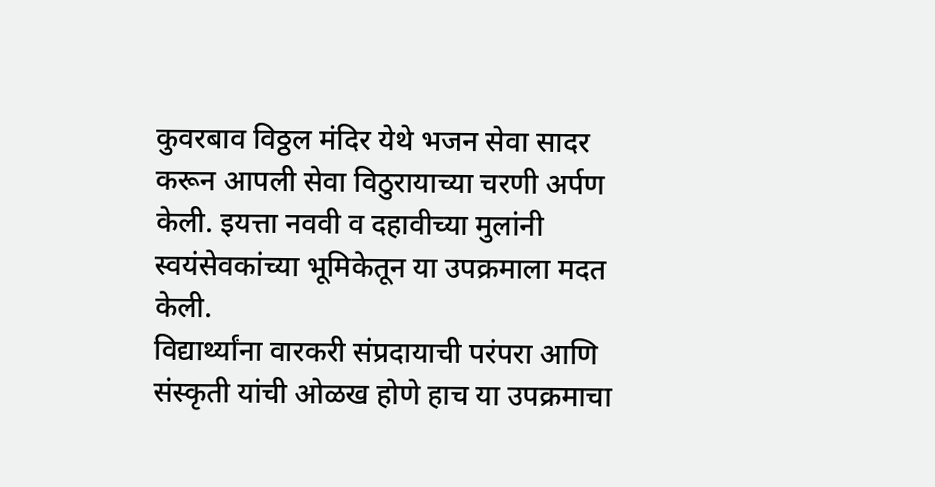कुवरबाव विठ्ठल मंदिर येथे भजन सेवा सादर करून आपली सेवा विठुरायाच्या चरणी अर्पण केली. इयत्ता नववी व दहावीच्या मुलांनी स्वयंसेवकांच्या भूमिकेतून या उपक्रमाला मदत केली.
विद्यार्थ्यांना वारकरी संप्रदायाची परंपरा आणि संस्कृती यांची ओळख होणे हाच या उपक्रमाचा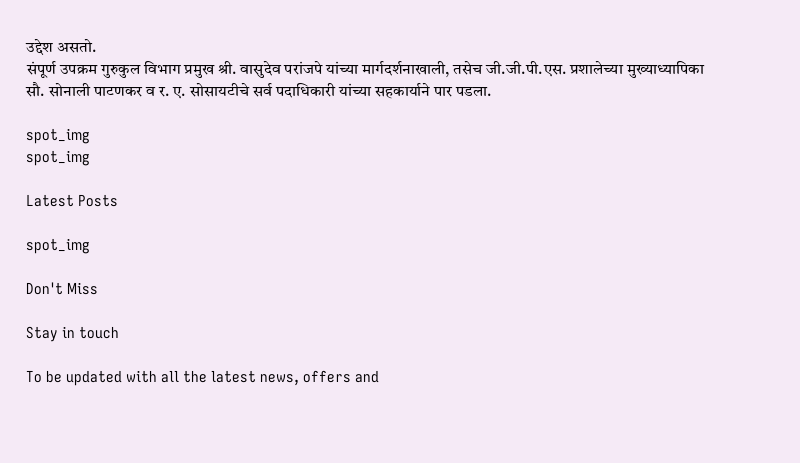उद्देश असतो.
संपूर्ण उपक्रम गुरुकुल विभाग प्रमुख श्री. वासुदेव परांजपे यांच्या मार्गदर्शनाखाली, तसेच जी.जी.पी.एस. प्रशालेच्या मुख्याध्यापिका सौ. सोनाली पाटणकर व र. ए. सोसायटीचे सर्व पदाधिकारी यांच्या सहकार्याने पार पडला.

spot_img
spot_img

Latest Posts

spot_img

Don't Miss

Stay in touch

To be updated with all the latest news, offers and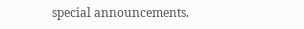special announcements.